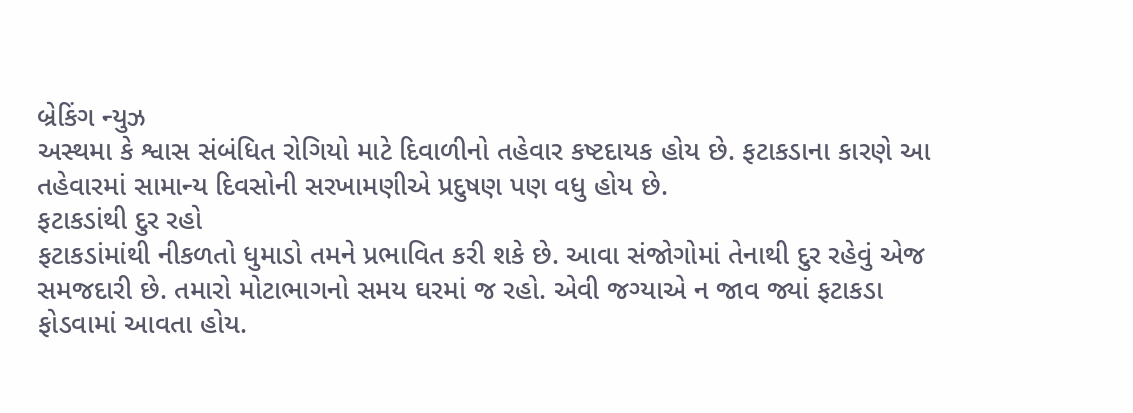બ્રેકિંગ ન્યુઝ
અસ્થમા કે શ્વાસ સંબંધિત રોગિયો માટે દિવાળીનો તહેવાર કષ્ટદાયક હોય છે. ફટાકડાના કારણે આ તહેવારમાં સામાન્ય દિવસોની સરખામણીએ પ્રદુષણ પણ વધુ હોય છે.
ફટાકડાંથી દુર રહો
ફટાકડાંમાંથી નીકળતો ધુમાડો તમને પ્રભાવિત કરી શકે છે. આવા સંજોગોમાં તેનાથી દુર રહેવું એજ સમજદારી છે. તમારો મોટાભાગનો સમય ઘરમાં જ રહો. એવી જગ્યાએ ન જાવ જ્યાં ફટાકડા ફોડવામાં આવતા હોય.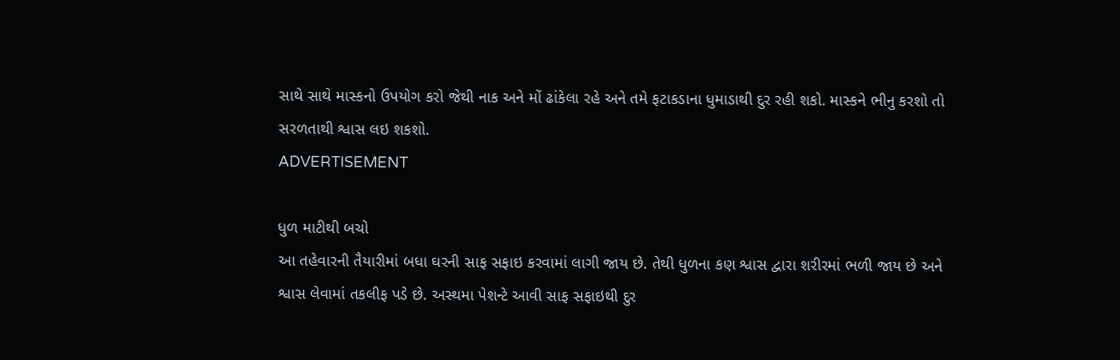સાથે સાથે માસ્કનો ઉપયોગ કરો જેથી નાક અને મોં ઢાંકેલા રહે અને તમે ફટાકડાના ધુમાડાથી દુર રહી શકો. માસ્કને ભીનુ કરશો તો સરળતાથી શ્વાસ લઇ શકશો.
ADVERTISEMENT

ધુળ માટીથી બચો
આ તહેવારની તૈયારીમાં બધા ઘરની સાફ સફાઇ કરવામાં લાગી જાય છે. તેથી ધુળના કણ શ્વાસ દ્વારા શરીરમાં ભળી જાય છે અને શ્વાસ લેવામાં તકલીફ પડે છે. અસ્થમા પેશન્ટે આવી સાફ સફાઇથી દુર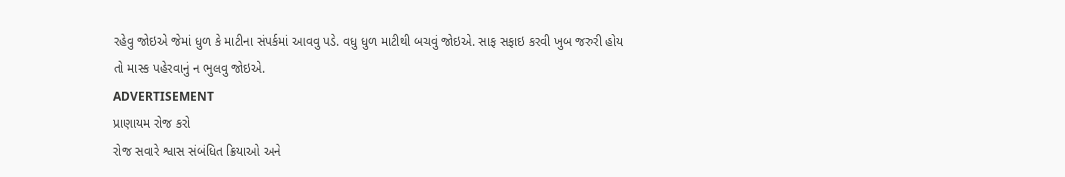રહેવુ જોઇએ જેમાં ધુળ કે માટીના સંપર્કમાં આવવુ પડે. વધુ ધુળ માટીથી બચવું જોઇએ. સાફ સફાઇ કરવી ખુબ જરુરી હોય તો માસ્ક પહેરવાનું ન ભુલવુ જોઇએ.
ADVERTISEMENT
પ્રાણાયમ રોજ કરો
રોજ સવારે શ્વાસ સંબંધિત ક્રિયાઓ અને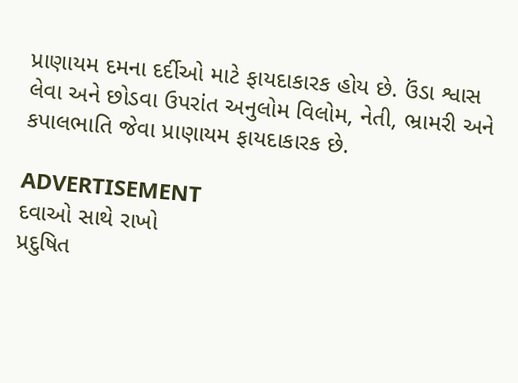પ્રાણાયમ દમના દર્દીઓ માટે ફાયદાકારક હોય છે. ઉંડા શ્વાસ લેવા અને છોડવા ઉપરાંત અનુલોમ વિલોમ, નેતી, ભ્રામરી અને કપાલભાતિ જેવા પ્રાણાયમ ફાયદાકારક છે.

ADVERTISEMENT
દવાઓ સાથે રાખો
પ્રદુષિત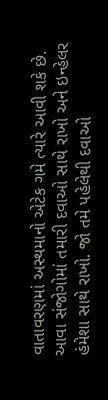વાતાવરણમાં અસ્થમાનો એટેક ગમે ત્યારે આવી શકે છે. આવા સંજોગોમાં તમારી દવાઓ સાથે રાખો અને ઇન્હેલર હંમેશા સાથે રાખો. જો તમે પહેલેથી દવાઓ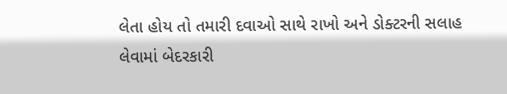લેતા હોય તો તમારી દવાઓ સાથે રાખો અને ડોક્ટરની સલાહ લેવામાં બેદરકારી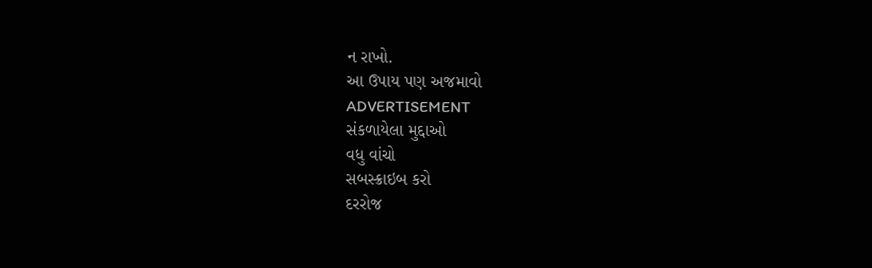ન રાખો.
આ ઉપાય પણ અજમાવો
ADVERTISEMENT
સંકળાયેલા મુદ્દાઓ
વધુ વાંચો
સબસ્ક્રાઇબ કરો
દરરોજ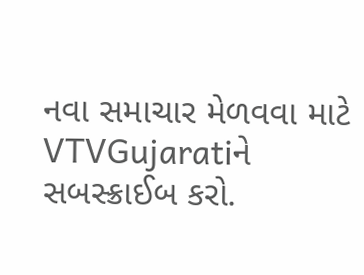નવા સમાચાર મેળવવા માટે VTVGujaratiને સબસ્ક્રાઈબ કરો.